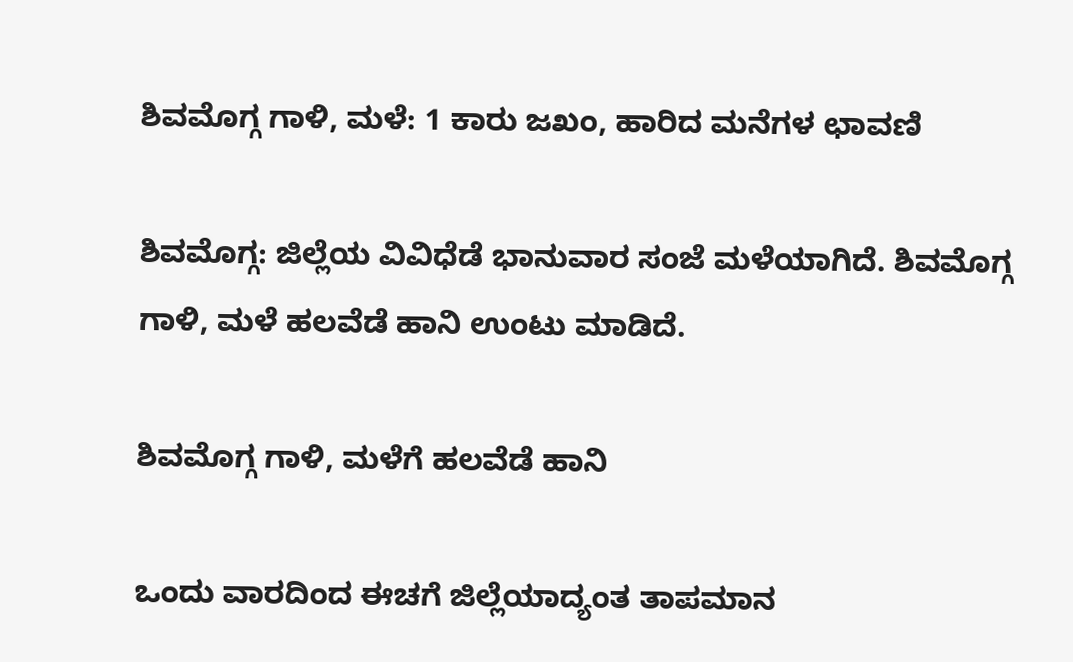ಶಿವಮೊಗ್ಗ ಗಾಳಿ, ಮಳೆ: 1 ಕಾರು ಜಖಂ, ಹಾರಿದ ಮನೆಗಳ ಛಾವಣಿ

ಶಿವಮೊಗ್ಗ: ಜಿಲ್ಲೆಯ ವಿವಿಧೆಡೆ ಭಾನುವಾರ ಸಂಜೆ ಮಳೆಯಾಗಿದೆ. ಶಿವಮೊಗ್ಗ ಗಾಳಿ, ಮಳೆ ಹಲವೆಡೆ ಹಾನಿ ಉಂಟು ಮಾಡಿದೆ.

ಶಿವಮೊಗ್ಗ ಗಾಳಿ, ಮಳೆಗೆ ಹಲವೆಡೆ ಹಾನಿ

ಒಂದು ವಾರದಿಂದ ಈಚಗೆ ಜಿಲ್ಲೆಯಾದ್ಯಂತ ತಾಪಮಾನ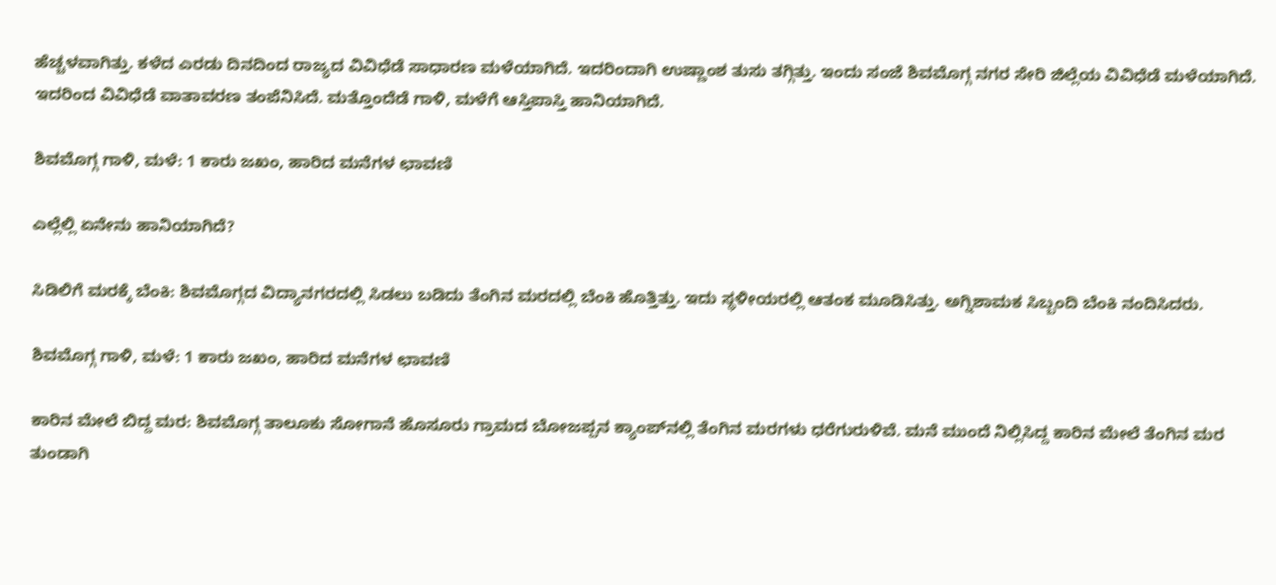ಹೆಚ್ಚಳವಾಗಿತ್ತು. ಕಳೆದ ಎರಡು ದಿನದಿಂದ ರಾಜ್ಯದ ವಿವಿಧೆಡೆ ಸಾಧಾರಣ ಮಳೆಯಾಗಿದೆ. ಇದರಿಂದಾಗಿ ಉಷ್ಣಾಂಶ ತುಸು ತಗ್ಗಿತ್ತು. ಇಂದು ಸಂಜೆ ಶಿವಮೊಗ್ಗ ನಗರ ಸೇರಿ ಜಿಲ್ಲೆಯ ವಿವಿಧೆಡೆ ಮಳೆಯಾಗಿದೆ. ಇದರಿಂದ ವಿವಿಧೆಡೆ ವಾತಾವರಣ ತಂಪೆನಿಸಿದೆ. ಮತ್ತೊಂದೆಡೆ ಗಾಳಿ, ಮಳೆಗೆ ಆಸ್ತಿಪಾಸ್ತಿ ಹಾನಿಯಾಗಿದೆ.

ಶಿವಮೊಗ್ಗ ಗಾಳಿ, ಮಳೆ: 1 ಕಾರು ಜಖಂ, ಹಾರಿದ ಮನೆಗಳ ಛಾವಣಿ

ಎಲ್ಲೆಲ್ಲಿ ಏನೇನು ಹಾನಿಯಾಗಿದೆ?

ಸಿಡಿಲಿಗೆ ಮರಕ್ಕೆ ಬೆಂಕಿ: ಶಿವಮೊಗ್ಗದ ವಿದ್ಯಾನಗರದಲ್ಲಿ ಸಿಡಲು ಬಡಿದು ತೆಂಗಿನ ಮರದಲ್ಲಿ ಬೆಂಕಿ ಹೊತ್ತಿತ್ತು. ಇದು ಸ್ಥಳೀಯರಲ್ಲಿ ಆತಂಕ ಮೂಡಿಸಿತ್ತು. ಅಗ್ನಿಶಾಮಕ ಸಿಬ್ಬಂದಿ ಬೆಂಕಿ ನಂದಿಸಿದರು.

ಶಿವಮೊಗ್ಗ ಗಾಳಿ, ಮಳೆ: 1 ಕಾರು ಜಖಂ, ಹಾರಿದ ಮನೆಗಳ ಛಾವಣಿ

ಕಾರಿನ ಮೇಲೆ ಬಿದ್ದ ಮರ: ಶಿವಮೊಗ್ಗ ತಾಲೂಕು ಸೋಗಾನೆ ಹೊಸೂರು ಗ್ರಾಮದ ಬೋಜಪ್ಪನ ಕ್ಯಾಂಪ್‌ನಲ್ಲಿ ತೆಂಗಿನ ಮರಗಳು ಧರೆಗುರುಳಿವೆ. ಮನೆ ಮುಂದೆ ನಿಲ್ಲಿಸಿದ್ದ ಕಾರಿನ ಮೇಲೆ ತೆಂಗಿನ ಮರ ತುಂಡಾಗಿ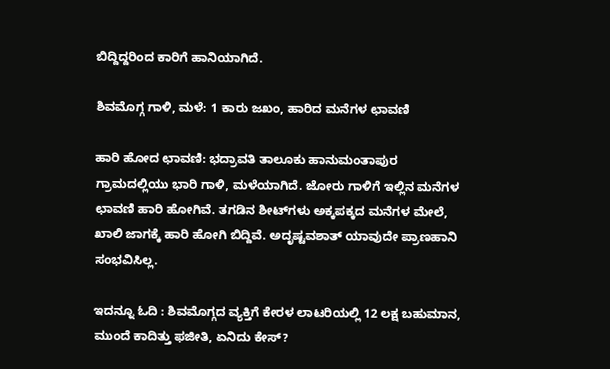ಬಿದ್ದಿದ್ದರಿಂದ ಕಾರಿಗೆ ಹಾನಿಯಾಗಿದೆ.

ಶಿವಮೊಗ್ಗ ಗಾಳಿ, ಮಳೆ: 1 ಕಾರು ಜಖಂ, ಹಾರಿದ ಮನೆಗಳ ಛಾವಣಿ

ಹಾರಿ ಹೋದ ಛಾವಣಿ: ಭದ್ರಾವತಿ ತಾಲೂಕು ಹಾನುಮಂತಾಪುರ ಗ್ರಾಮದಲ್ಲಿಯು ಭಾರಿ ಗಾಳಿ, ಮಳೆಯಾಗಿದೆ. ಜೋರು ಗಾಳಿಗೆ ಇಲ್ಲಿನ ಮನೆಗಳ ಛಾವಣಿ ಹಾರಿ ಹೋಗಿವೆ. ತಗಡಿನ ಶೀಟ್‌ಗಳು ಅಕ್ಕಪಕ್ಕದ ಮನೆಗಳ ಮೇಲೆ, ಖಾಲಿ ಜಾಗಕ್ಕೆ ಹಾರಿ ಹೋಗಿ ಬಿದ್ದಿವೆ. ಅದೃಷ್ಟವಶಾತ್‌ ಯಾವುದೇ ಪ್ರಾಣಹಾನಿ ಸಂಭವಿಸಿಲ್ಲ.

ಇದನ್ನೂ ಓದಿ : ಶಿವಮೊಗ್ಗದ ವ್ಯಕ್ತಿಗೆ ಕೇರಳ ಲಾಟರಿಯಲ್ಲಿ 12 ಲಕ್ಷ ಬಹುಮಾನ, ಮುಂದೆ ಕಾದಿತ್ತು ಫಜೀತಿ, ಏನಿದು ಕೇಸ್‌?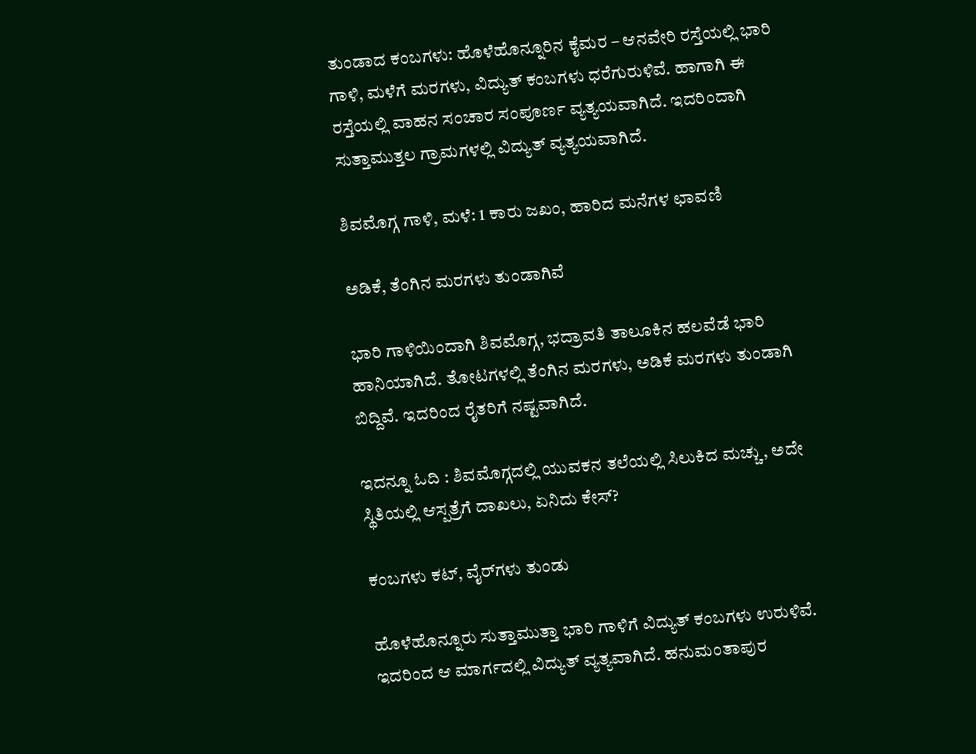ತುಂಡಾದ ಕಂಬಗಳು: ಹೊಳೆಹೊನ್ನೂರಿನ ಕೈಮರ – ಆನವೇರಿ ರಸ್ತೆಯಲ್ಲಿ ಭಾರಿ ಗಾಳಿ, ಮಳೆಗೆ ಮರಗಳು, ವಿದ್ಯುತ್‌ ಕಂಬಗಳು ಧರೆಗುರುಳಿವೆ. ಹಾಗಾಗಿ ಈ ರಸ್ತೆಯಲ್ಲಿ ವಾಹನ ಸಂಚಾರ ಸಂಪೂರ್ಣ ವ್ಯತ್ಯಯವಾಗಿದೆ. ಇದರಿಂದಾಗಿ ಸುತ್ತಾಮುತ್ತಲ ಗ್ರಾಮಗಳಲ್ಲಿ ವಿದ್ಯುತ್‌ ವ್ಯತ್ಯಯವಾಗಿದೆ.

ಶಿವಮೊಗ್ಗ ಗಾಳಿ, ಮಳೆ: 1 ಕಾರು ಜಖಂ, ಹಾರಿದ ಮನೆಗಳ ಛಾವಣಿ

ಅಡಿಕೆ, ತೆಂಗಿನ ಮರಗಳು ತುಂಡಾಗಿವೆ

ಭಾರಿ ಗಾಳಿಯಿಂದಾಗಿ ಶಿವಮೊಗ್ಗ, ಭದ್ರಾವತಿ ತಾಲೂಕಿನ ಹಲವೆಡೆ ಭಾರಿ ಹಾನಿಯಾಗಿದೆ. ತೋಟಗಳಲ್ಲಿ ತೆಂಗಿನ ಮರಗಳು, ಅಡಿಕೆ ಮರಗಳು ತುಂಡಾಗಿ ಬಿದ್ದಿವೆ. ಇದರಿಂದ ರೈತರಿಗೆ ನಷ್ಟವಾಗಿದೆ.

ಇದನ್ನೂ ಓದಿ : ಶಿವಮೊಗ್ಗದಲ್ಲಿ ಯುವಕನ ತಲೆಯಲ್ಲಿ ಸಿಲುಕಿದ ಮಚ್ಚು, ಅದೇ ಸ್ಥಿತಿಯಲ್ಲಿ ಆಸ್ಪತ್ರೆಗೆ ದಾಖಲು, ಏನಿದು ಕೇಸ್‌?

ಕಂಬಗಳು ಕಟ್‌, ವೈರ್‌ಗಳು ತುಂಡು

ಹೊಳೆಹೊನ್ನೂರು ಸುತ್ತಾಮುತ್ತಾ ಭಾರಿ ಗಾಳಿಗೆ ವಿದ್ಯುತ್‌ ಕಂಬಗಳು ಉರುಳಿವೆ. ಇದರಿಂದ ಆ ಮಾರ್ಗದಲ್ಲಿ ವಿದ್ಯುತ್‌ ವ್ಯತ್ಯವಾಗಿದೆ. ಹನುಮಂತಾಪುರ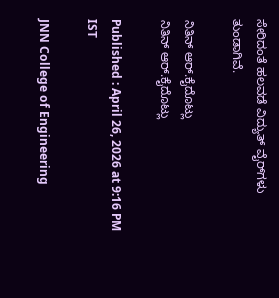ಸೇರಿದಂತೆ ಹಲವಡೆ ವಿದ್ಯುತ್‌ ವೈರ್‌ಗಳು ತುಂಡಾಗಿವೆ.

ನಿತಿನ್ ಆರ್‌.ಕೈದೊಟ್ಲು
ನಿತಿನ್ ಆರ್‌.ಕೈದೊಟ್ಲು

Published : April 26, 2026 at 9:16 PM IST

JNN College of Engineering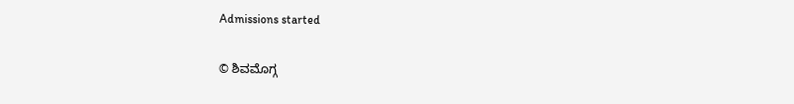Admissions started

© ಶಿವಮೊಗ್ಗ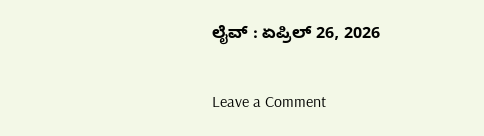ಲೈವ್‌ : ಏಪ್ರಿಲ್ 26, 2026

Leave a Comment